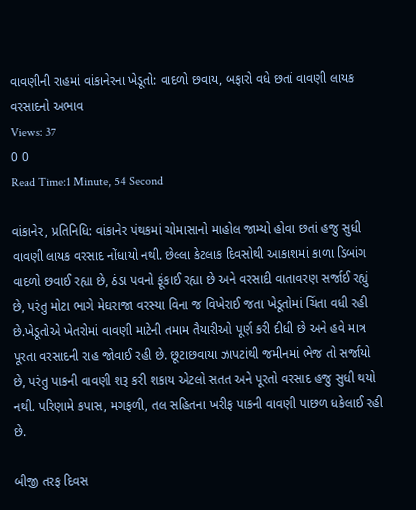વાવણીની રાહમાં વાંકાનેરના ખેડૂતો: વાદળો છવાય, બફારો વધે છતાં વાવણી લાયક વરસાદનો અભાવ
Views: 37
0 0
Read Time:1 Minute, 54 Second

વાંકાનેર, પ્રતિનિધિ: વાંકાનેર પંથકમાં ચોમાસાનો માહોલ જામ્યો હોવા છતાં હજુ સુધી વાવણી લાયક વરસાદ નોંધાયો નથી. છેલ્લા કેટલાક દિવસોથી આકાશમાં કાળા ડિબાંગ વાદળો છવાઈ રહ્યા છે, ઠંડા પવનો ફૂંકાઈ રહ્યા છે અને વરસાદી વાતાવરણ સર્જાઈ રહ્યું છે, પરંતુ મોટા ભાગે મેઘરાજા વરસ્યા વિના જ વિખેરાઈ જતા ખેડૂતોમાં ચિંતા વધી રહી છે.ખેડૂતોએ ખેતરોમાં વાવણી માટેની તમામ તૈયારીઓ પૂર્ણ કરી દીધી છે અને હવે માત્ર પૂરતા વરસાદની રાહ જોવાઈ રહી છે. છૂટાછવાયા ઝાપટાંથી જમીનમાં ભેજ તો સર્જાયો છે, પરંતુ પાકની વાવણી શરૂ કરી શકાય એટલો સતત અને પૂરતો વરસાદ હજુ સુધી થયો નથી. પરિણામે કપાસ, મગફળી, તલ સહિતના ખરીફ પાકની વાવણી પાછળ ધકેલાઈ રહી છે.

બીજી તરફ દિવસ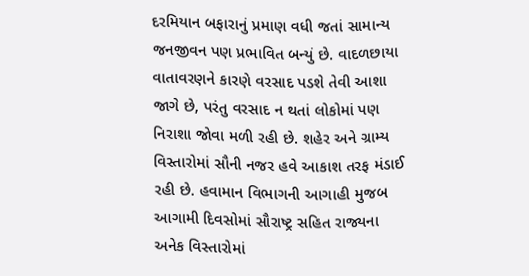દરમિયાન બફારાનું પ્રમાણ વધી જતાં સામાન્ય જનજીવન પણ પ્રભાવિત બન્યું છે. વાદળછાયા વાતાવરણને કારણે વરસાદ પડશે તેવી આશા જાગે છે, પરંતુ વરસાદ ન થતાં લોકોમાં પણ નિરાશા જોવા મળી રહી છે. શહેર અને ગ્રામ્ય વિસ્તારોમાં સૌની નજર હવે આકાશ તરફ મંડાઈ રહી છે. હવામાન વિભાગની આગાહી મુજબ આગામી દિવસોમાં સૌરાષ્ટ્ર સહિત રાજ્યના અનેક વિસ્તારોમાં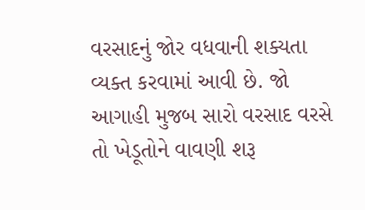વરસાદનું જોર વધવાની શક્યતા વ્યક્ત કરવામાં આવી છે. જો આગાહી મુજબ સારો વરસાદ વરસે તો ખેડૂતોને વાવણી શરૂ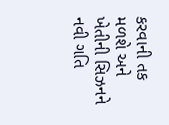કરવાની તક મળશે અને ખેતીની સિઝનને નવી ગતિ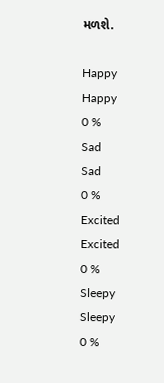મળશે.

Happy
Happy
0 %
Sad
Sad
0 %
Excited
Excited
0 %
Sleepy
Sleepy
0 %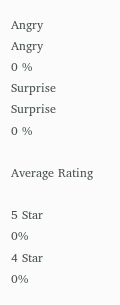Angry
Angry
0 %
Surprise
Surprise
0 %

Average Rating

5 Star
0%
4 Star
0%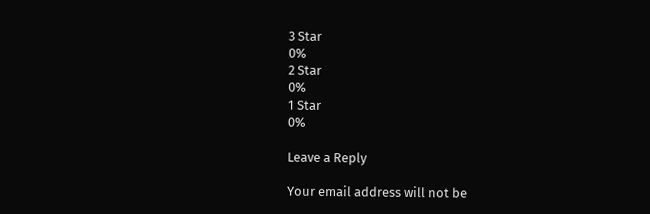3 Star
0%
2 Star
0%
1 Star
0%

Leave a Reply

Your email address will not be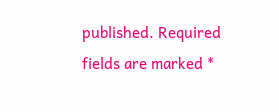published. Required fields are marked *